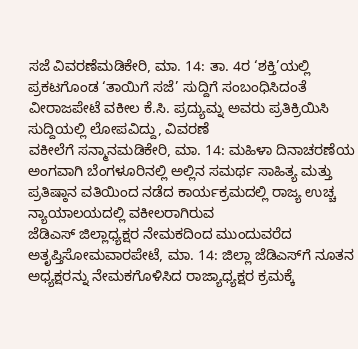ಸಜೆ ವಿವರಣೆಮಡಿಕೇರಿ, ಮಾ. 14: ತಾ. 4ರ ‘ಶಕ್ತಿ’ಯಲ್ಲಿ ಪ್ರಕಟಗೊಂಡ ‘ತಾಯಿಗೆ ಸಜೆ’ ಸುದ್ದಿಗೆ ಸಂಬಂಧಿಸಿದಂತೆ ವೀರಾಜಪೇಟೆ ವಕೀಲ ಕೆ.ಸಿ. ಪ್ರದ್ಯುಮ್ನ ಅವರು ಪ್ರತಿಕ್ರಿಯಿಸಿ ಸುದ್ದಿಯಲ್ಲಿ ಲೋಪವಿದ್ದು, ವಿವರಣೆ
ವಕೀಲೆಗೆ ಸನ್ಮಾನಮಡಿಕೇರಿ, ಮಾ. 14: ಮಹಿಳಾ ದಿನಾಚರಣೆಯ ಅಂಗವಾಗಿ ಬೆಂಗಳೂರಿನಲ್ಲಿ ಅಲ್ಲಿನ ಸಮರ್ಥ ಸಾಹಿತ್ಯ ಮತ್ತು ಪ್ರತಿಷ್ಠಾನ ವತಿಯಿಂದ ನಡೆದ ಕಾರ್ಯಕ್ರಮದಲ್ಲಿ ರಾಜ್ಯ ಉಚ್ಚ ನ್ಯಾಯಾಲಯದಲ್ಲಿ ವಕೀಲರಾಗಿರುವ
ಜೆಡಿಎಸ್ ಜಿಲ್ಲಾಧ್ಯಕ್ಷರ ನೇಮಕದಿಂದ ಮುಂದುವರೆದ ಅತೃಪ್ತಿಸೋಮವಾರಪೇಟೆ, ಮಾ. 14: ಜಿಲ್ಲಾ ಜೆಡಿಎಸ್‍ಗೆ ನೂತನ ಅಧ್ಯಕ್ಷರನ್ನು ನೇಮಕಗೊಳಿಸಿದ ರಾಜ್ಯಾಧ್ಯಕ್ಷರ ಕ್ರಮಕ್ಕೆ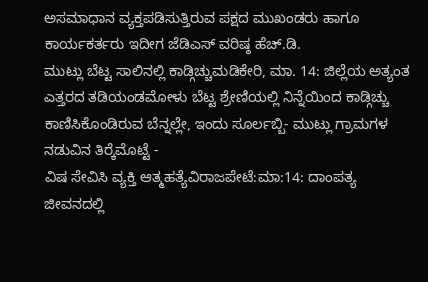ಅಸಮಾಧಾನ ವ್ಯಕ್ತಪಡಿಸುತ್ತಿರುವ ಪಕ್ಷದ ಮುಖಂಡರು ಹಾಗೂ ಕಾರ್ಯಕರ್ತರು ಇದೀಗ ಜೆಡಿಎಸ್ ವರಿಷ್ಠ ಹೆಚ್.ಡಿ.
ಮುಟ್ಲು ಬೆಟ್ಟ ಸಾಲಿನಲ್ಲಿ ಕಾಡ್ಗಿಚ್ಚುಮಡಿಕೇರಿ, ಮಾ. 14: ಜಿಲ್ಲೆಯ ಅತ್ಯಂತ ಎತ್ತರದ ತಡಿಯಂಡಮೋಳು ಬೆಟ್ಟ ಶ್ರೇಣಿಯಲ್ಲಿ ನಿನ್ನೆಯಿಂದ ಕಾಡ್ಗಿಚ್ಚು ಕಾಣಿಸಿಕೊಂಡಿರುವ ಬೆನ್ನಲ್ಲೇ, ಇಂದು ಸೂರ್ಲಬ್ಬಿ- ಮುಟ್ಲು ಗ್ರಾಮಗಳ ನಡುವಿನ ತಿರ್‍ಕೆಮೊಟ್ಟೆ -
ವಿಷ ಸೇವಿಸಿ ವ್ಯಕ್ತಿ ಆತ್ಮಹತ್ಯೆವಿರಾಜಪೇಟೆ:ಮಾ:14: ದಾಂಪತ್ಯ ಜೀವನದಲ್ಲಿ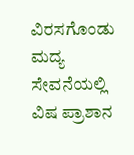ವಿರಸಗೊಂಡು ಮದ್ಯ ಸೇವನೆಯಲ್ಲಿ ವಿಷ ಪ್ರಾಶಾನ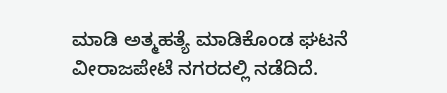ಮಾಡಿ ಅತ್ಮಹತ್ಯೆ ಮಾಡಿಕೊಂಡ ಘಟನೆ ವೀರಾಜಪೇಟೆ ನಗರದಲ್ಲಿ ನಡೆದಿದೆ.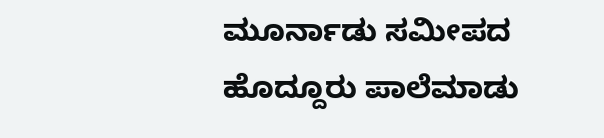ಮೂರ್ನಾಡು ಸಮೀಪದ ಹೊದ್ದೂರು ಪಾಲೆಮಾಡು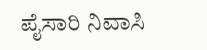ಪೈಸಾರಿ ನಿವಾಸಿ